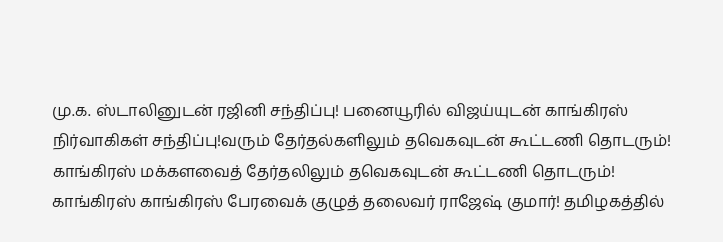மு.க. ஸ்டாலினுடன் ரஜினி சந்திப்பு! பனையூரில் விஜய்யுடன் காங்கிரஸ் நிர்வாகிகள் சந்திப்பு!வரும் தேர்தல்களிலும் தவெகவுடன் கூட்டணி தொடரும்! காங்கிரஸ் மக்களவைத் தேர்தலிலும் தவெகவுடன் கூட்டணி தொடரும்! காங்கிரஸ் காங்கிரஸ் பேரவைக் குழுத் தலைவர் ராஜேஷ் குமார்! தமிழகத்தில்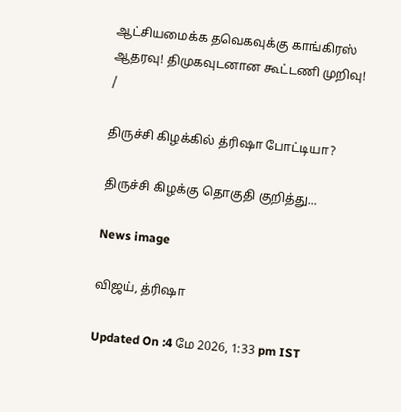ஆட்சியமைக்க தவெகவுக்கு காங்கிரஸ் ஆதரவு! திமுகவுடனான கூட்டணி முறிவு!
/

திருச்சி கிழக்கில் த்ரிஷா போட்டியா?

திருச்சி கிழக்கு தொகுதி குறித்து...

News image

விஜய், த்ரிஷா

Updated On :4 மே 2026, 1:33 pm IST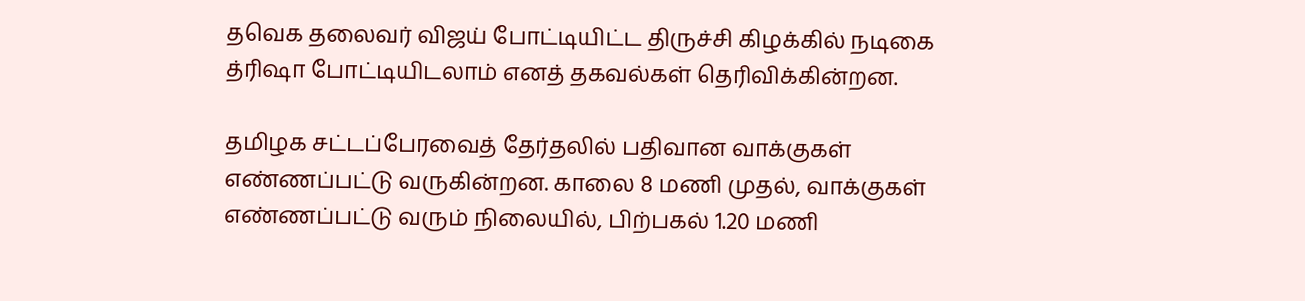தவெக தலைவர் விஜய் போட்டியிட்ட திருச்சி கிழக்கில் நடிகை த்ரிஷா போட்டியிடலாம் எனத் தகவல்கள் தெரிவிக்கின்றன.

தமிழக சட்டப்பேரவைத் தேர்தலில் பதிவான வாக்குகள் எண்ணப்பட்டு வருகின்றன. காலை 8 மணி முதல், வாக்குகள் எண்ணப்பட்டு வரும் நிலையில், பிற்பகல் 1.20 மணி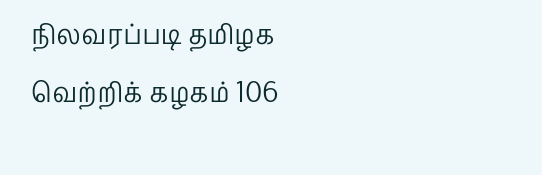நிலவரப்படி தமிழக வெற்றிக் கழகம் 106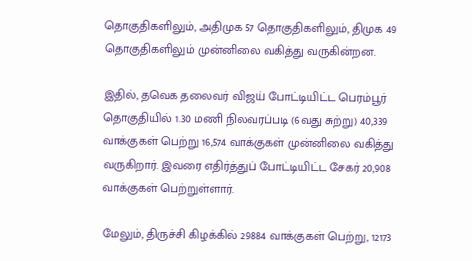தொகுதிகளிலும், அதிமுக 57 தொகுதிகளிலும், திமுக 49 தொகுதிகளிலும் முன்னிலை வகித்து வருகின்றன.

இதில், தவெக தலைவர் விஜய் போட்டியிட்ட பெரம்பூர் தொகுதியில் 1.30 மணி நிலவரப்படி (6வது சுற்று) 40,339 வாக்குகள் பெற்று 16,574 வாக்குகள் முன்னிலை வகித்து வருகிறார். இவரை எதிர்த்துப் போட்டியிட்ட சேகர் 20,908 வாக்குகள் பெற்றுள்ளார்.

மேலும், திருச்சி கிழக்கில் 29884 வாக்குகள் பெற்று, 12173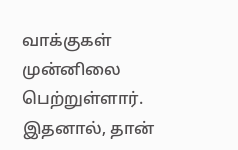வாக்குகள் முன்னிலை பெற்றுள்ளார். இதனால், தான்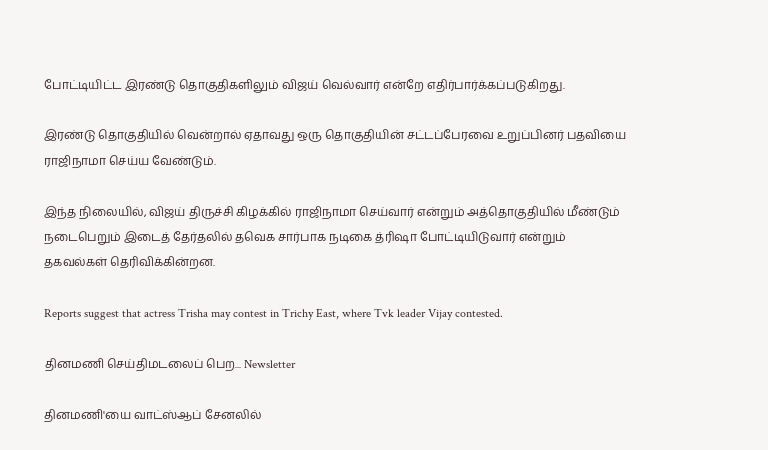போட்டியிட்ட இரண்டு தொகுதிகளிலும் விஜய் வெல்வார் என்றே எதிர்பார்க்கப்படுகிறது.

இரண்டு தொகுதியில் வென்றால் ஏதாவது ஒரு தொகுதியின் சட்டப்பேரவை உறுப்பினர் பதவியை ராஜிநாமா செய்ய வேண்டும்.

இந்த நிலையில், விஜய் திருச்சி கிழக்கில் ராஜிநாமா செய்வார் என்றும் அத்தொகுதியில் மீண்டும் நடைபெறும் இடைத் தேர்தலில் தவெக சார்பாக நடிகை த்ரிஷா போட்டியிடுவார் என்றும் தகவல்கள் தெரிவிக்கின்றன.

Reports suggest that actress Trisha may contest in Trichy East, where Tvk leader Vijay contested.

தினமணி செய்திமடலைப் பெற... Newsletter

தினமணி'யை வாட்ஸ்ஆப் சேனலில்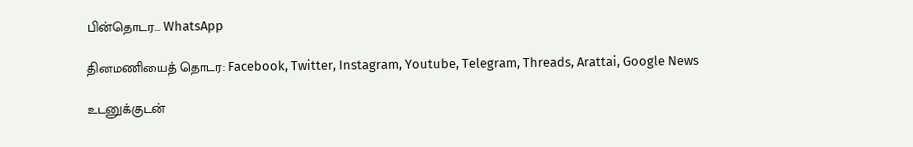பின்தொடர... WhatsApp

தினமணியைத் தொடர: Facebook, Twitter, Instagram, Youtube, Telegram, Threads, Arattai, Google News

உடனுக்குடன்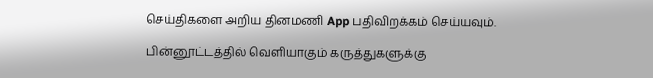செய்திகளை அறிய தினமணி App பதிவிறக்கம் செய்யவும்.

பின்னூட்டத்தில் வெளியாகும் கருத்துகளுக்கு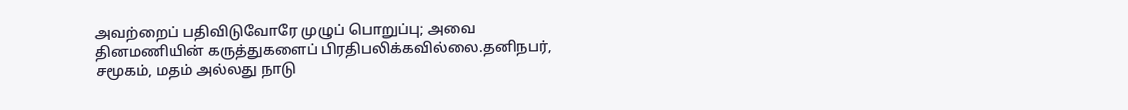அவற்றைப் பதிவிடுவோரே முழுப் பொறுப்பு; அவை தினமணியின் கருத்துகளைப் பிரதிபலிக்கவில்லை.தனிநபர், சமூகம், மதம் அல்லது நாடு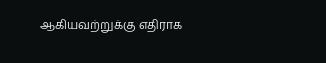ஆகியவற்றுக்கு எதிராக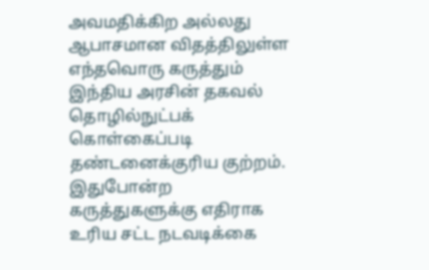அவமதிக்கிற அல்லது ஆபாசமான விதத்திலுள்ள எந்தவொரு கருத்தும் இந்திய அரசின் தகவல் தொழில்நுட்பக் கொள்கைப்படி தண்டனைக்குரிய குற்றம். இதுபோன்ற கருத்துகளுக்கு எதிராக உரிய சட்ட நடவடிக்கை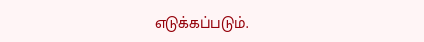எடுக்கப்படும்.